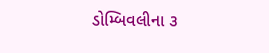ડોમ્બિવલીના ૩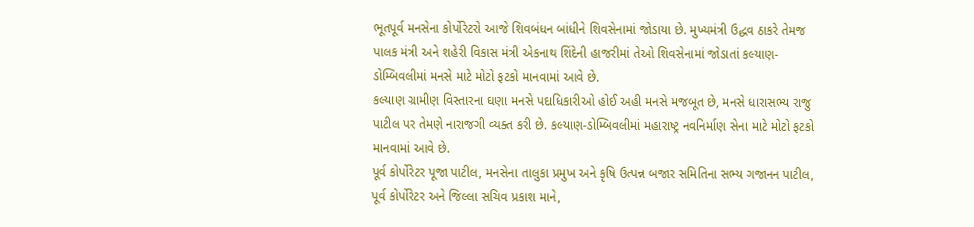ભૂતપૂર્વ મનસેના કોર્પોરેટરો આજે શિવબંધન બાંધીને શિવસેનામાં જોડાયા છે. મુખ્યમંત્રી ઉદ્ધવ ઠાકરે તેમજ પાલક મંત્રી અને શહેરી વિકાસ મંત્રી એકનાથ શિંદેની હાજરીમાં તેઓ શિવસેનામાં જોડાતાં કલ્યાણ-ડોમ્બિવલીમાં મનસે માટે મોટો ફટકો માનવામાં આવે છે.
કલ્યાણ ગ્રામીણ વિસ્તારના ઘણા મનસે પદાધિકારીઓ હોઈ અહી મનસે મજબૂત છે, મનસે ધારાસભ્ય રાજુ પાટીલ પર તેમણે નારાજગી વ્યક્ત કરી છે. કલ્યાણ-ડોમ્બિવલીમાં મહારાષ્ટ્ર નવનિર્માણ સેના માટે મોટો ફટકો માનવામાં આવે છે.
પૂર્વ કોર્પોરેટર પૂજા પાટીલ, મનસેના તાલુકા પ્રમુખ અને કૃષિ ઉત્પન્ન બજાર સમિતિના સભ્ય ગજાનન પાટીલ, પૂર્વ કોર્પોરેટર અને જિલ્લા સચિવ પ્રકાશ માને,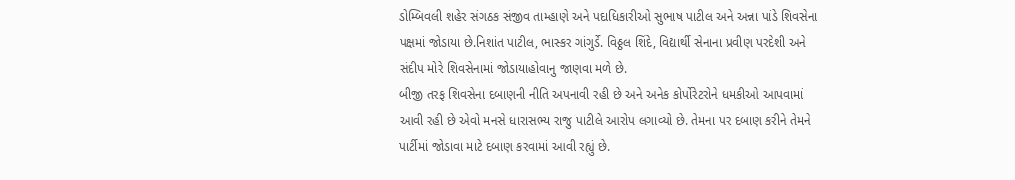ડોમ્બિવલી શહેર સંગઠક સંજીવ તામ્હાણે અને પદાધિકારીઓ સુભાષ પાટીલ અને અન્ના પાંડે શિવસેના પક્ષમાં જોડાયા છે.નિશાંત પાટીલ, ભાસ્કર ગાંગુર્ડે. વિઠ્ઠલ શિંદે, વિદ્યાર્થી સેનાના પ્રવીણ પરદેશી અને સંદીપ મોરે શિવસેનામાં જોડાયાહોવાનુ જાણવા મળે છે.
બીજી તરફ શિવસેના દબાણની નીતિ અપનાવી રહી છે અને અનેક કોર્પોરેટરોને ધમકીઓ આપવામાં આવી રહી છે એવો મનસે ધારાસભ્ય રાજુ પાટીલે આરોપ લગાવ્યો છે. તેમના પર દબાણ કરીને તેમને પાર્ટીમાં જોડાવા માટે દબાણ કરવામાં આવી રહ્યું છે.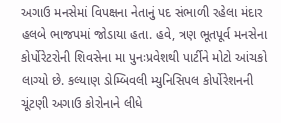અગાઉ મનસેમાં વિપક્ષના નેતાનું પદ સંભાળી રહેલા મંદાર હલબે ભાજપમાં જોડાયા હતા. હવે, ત્રણ ભૂતપૂર્વ મનસેના કોર્પોરેટરોની શિવસેના મા પુનઃપ્રવેશથી પાર્ટીને મોટો આંચકો લાગ્યો છે. કલ્યાણ ડોમ્બિવલી મ્યુનિસિપલ કોર્પોરેશનની ચૂંટણી અગાઉ કોરોનાને લીધે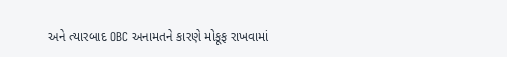અને ત્યારબાદ OBC અનામતને કારણે મોકૂફ રાખવામાં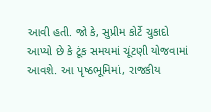આવી હતી. જો કે, સુપ્રીમ કોર્ટે ચુકાદો આપ્યો છે કે ટૂંક સમયમાં ચૂંટણી યોજવામાં આવશે. આ પૃષ્ઠભૂમિમાં, રાજકીય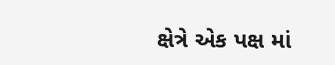ક્ષેત્રે એક પક્ષ માં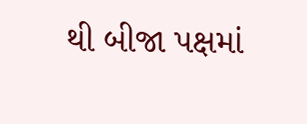થી બીજા પક્ષમાં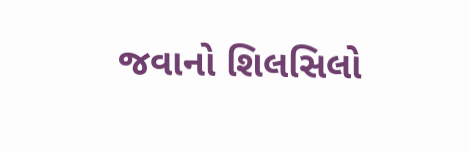જવાનો શિલસિલો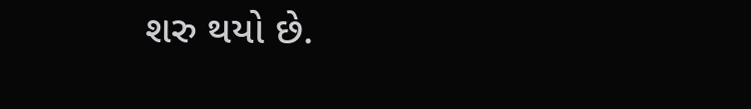શરુ થયો છે.